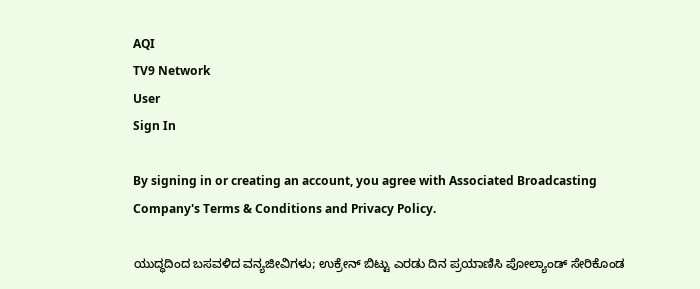AQI
TV9 Network
User
Sign In

By signing in or creating an account, you agree with Associated Broadcasting Company's Terms & Conditions and Privacy Policy.

ಯುದ್ಧದಿಂದ ಬಸವಳಿದ ವನ್ಯಜೀವಿಗಳು; ಉಕ್ರೇನ್ ಬಿಟ್ಟು ಎರಡು ದಿನ ಪ್ರಯಾಣಿಸಿ ಪೋಲ್ಯಾಂಡ್ ಸೇರಿಕೊಂಡ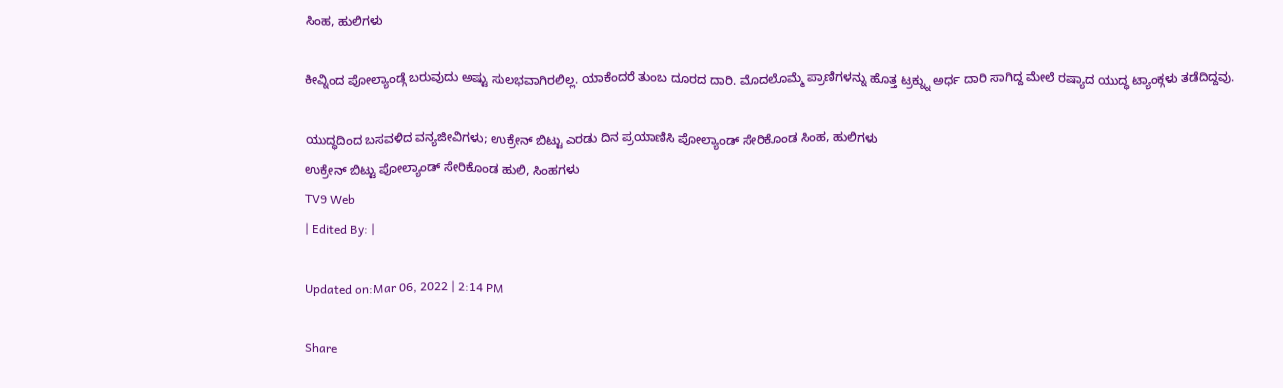ಸಿಂಹ, ಹುಲಿಗಳು

ಕೀವ್ನಿಂದ ಪೋಲ್ಯಾಂಡ್ಗೆ ಬರುವುದು ಅಷ್ಟು ಸುಲಭವಾಗಿರಲಿಲ್ಲ. ಯಾಕೆಂದರೆ ತುಂಬ ದೂರದ ದಾರಿ. ಮೊದಲೊಮ್ಮೆ ಪ್ರಾಣಿಗಳನ್ನು ಹೊತ್ತ ಟ್ರಕ್ನ್ನು ಅರ್ಧ ದಾರಿ ಸಾಗಿದ್ದ ಮೇಲೆ ರಷ್ಯಾದ ಯುದ್ಧ ಟ್ಯಾಂಕ್ಗಳು ತಡೆದಿದ್ದವು.

ಯುದ್ಧದಿಂದ ಬಸವಳಿದ ವನ್ಯಜೀವಿಗಳು; ಉಕ್ರೇನ್ ಬಿಟ್ಟು ಎರಡು ದಿನ ಪ್ರಯಾಣಿಸಿ ಪೋಲ್ಯಾಂಡ್ ಸೇರಿಕೊಂಡ ಸಿಂಹ, ಹುಲಿಗಳು
ಉಕ್ರೇನ್ ಬಿಟ್ಟು ಪೋಲ್ಯಾಂಡ್ ಸೇರಿಕೊಂಡ ಹುಲಿ, ಸಿಂಹಗಳು
TV9 Web
| Edited By: |

Updated on:Mar 06, 2022 | 2:14 PM

Share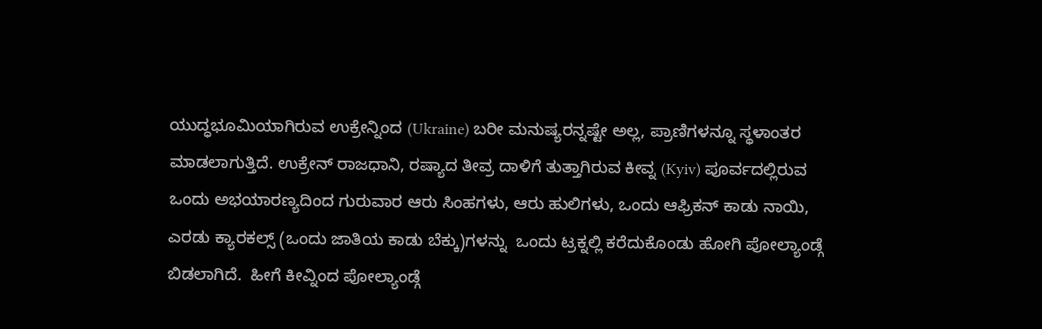ಯುದ್ಧಭೂಮಿಯಾಗಿರುವ ಉಕ್ರೇನ್ನಿಂದ (Ukraine) ಬರೀ ಮನುಷ್ಯರನ್ನಷ್ಟೇ ಅಲ್ಲ, ಪ್ರಾಣಿಗಳನ್ನೂ ಸ್ಥಳಾಂತರ ಮಾಡಲಾಗುತ್ತಿದೆ. ಉಕ್ರೇನ್ ರಾಜಧಾನಿ, ರಷ್ಯಾದ ತೀವ್ರ ದಾಳಿಗೆ ತುತ್ತಾಗಿರುವ ಕೀವ್ನ (Kyiv) ಪೂರ್ವದಲ್ಲಿರುವ  ಒಂದು ಅಭಯಾರಣ್ಯದಿಂದ ಗುರುವಾರ ಆರು ಸಿಂಹಗಳು, ಆರು ಹುಲಿಗಳು, ಒಂದು ಆಫ್ರಿಕನ್ ಕಾಡು ನಾಯಿ, ಎರಡು ಕ್ಯಾರಕಲ್ಸ್ (ಒಂದು ಜಾತಿಯ ಕಾಡು ಬೆಕ್ಕು)ಗಳನ್ನು  ಒಂದು ಟ್ರಕ್ನಲ್ಲಿ ಕರೆದುಕೊಂಡು ಹೋಗಿ ಪೋಲ್ಯಾಂಡ್ಗೆ ಬಿಡಲಾಗಿದೆ.  ಹೀಗೆ ಕೀವ್ನಿಂದ ಪೋಲ್ಯಾಂಡ್ಗೆ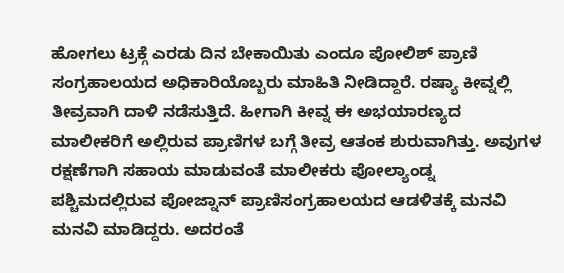ಹೋಗಲು ಟ್ರಕ್ಗೆ ಎರಡು ದಿನ ಬೇಕಾಯಿತು ಎಂದೂ ಪೋಲಿಶ್ ಪ್ರಾಣಿ ಸಂಗ್ರಹಾಲಯದ ಅಧಿಕಾರಿಯೊಬ್ಬರು ಮಾಹಿತಿ ನೀಡಿದ್ದಾರೆ. ರಷ್ಯಾ ಕೀವ್ನಲ್ಲಿ ತೀವ್ರವಾಗಿ ದಾಳಿ ನಡೆಸುತ್ತಿದೆ. ಹೀಗಾಗಿ ಕೀವ್ನ ಈ ಅಭಯಾರಣ್ಯದ ಮಾಲೀಕರಿಗೆ ಅಲ್ಲಿರುವ ಪ್ರಾಣಿಗಳ ಬಗ್ಗೆ ತೀವ್ರ ಆತಂಕ ಶುರುವಾಗಿತ್ತು. ಅವುಗಳ ರಕ್ಷಣೆಗಾಗಿ ಸಹಾಯ ಮಾಡುವಂತೆ ಮಾಲೀಕರು ಪೋಲ್ಯಾಂಡ್ನ ಪಶ್ಚಿಮದಲ್ಲಿರುವ ಪೋಜ್ನಾನ್ ಪ್ರಾಣಿಸಂಗ್ರಹಾಲಯದ ಆಡಳಿತಕ್ಕೆ ಮನವಿ ಮನವಿ ಮಾಡಿದ್ದರು. ಅದರಂತೆ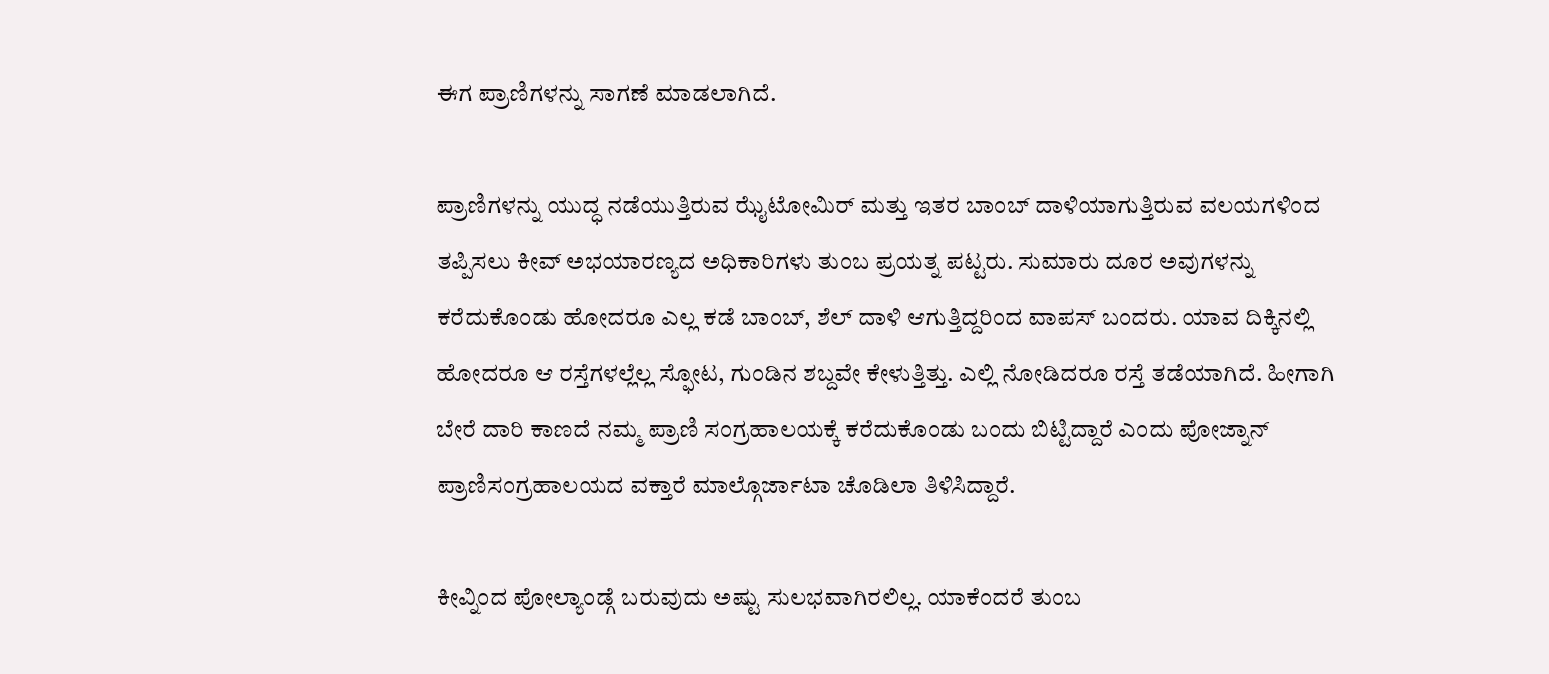ಈಗ ಪ್ರಾಣಿಗಳನ್ನು ಸಾಗಣೆ ಮಾಡಲಾಗಿದೆ.

ಪ್ರಾಣಿಗಳನ್ನು ಯುದ್ಧ ನಡೆಯುತ್ತಿರುವ ಝೈಟೋಮಿರ್ ಮತ್ತು ಇತರ ಬಾಂಬ್ ದಾಳಿಯಾಗುತ್ತಿರುವ ವಲಯಗಳಿಂದ ತಪ್ಪಿಸಲು ಕೀವ್ ಅಭಯಾರಣ್ಯದ ಅಧಿಕಾರಿಗಳು ತುಂಬ ಪ್ರಯತ್ನ ಪಟ್ಟರು. ಸುಮಾರು ದೂರ ಅವುಗಳನ್ನು ಕರೆದುಕೊಂಡು ಹೋದರೂ ಎಲ್ಲ ಕಡೆ ಬಾಂಬ್, ಶೆಲ್ ದಾಳಿ ಆಗುತ್ತಿದ್ದರಿಂದ ವಾಪಸ್ ಬಂದರು. ಯಾವ ದಿಕ್ಕಿನಲ್ಲಿ ಹೋದರೂ ಆ ರಸ್ತೆಗಳಲ್ಲೆಲ್ಲ ಸ್ಫೋಟ, ಗುಂಡಿನ ಶಬ್ದವೇ ಕೇಳುತ್ತಿತ್ತು. ಎಲ್ಲಿ ನೋಡಿದರೂ ರಸ್ತೆ ತಡೆಯಾಗಿದೆ. ಹೀಗಾಗಿ ಬೇರೆ ದಾರಿ ಕಾಣದೆ ನಮ್ಮ ಪ್ರಾಣಿ ಸಂಗ್ರಹಾಲಯಕ್ಕೆ ಕರೆದುಕೊಂಡು ಬಂದು ಬಿಟ್ಟಿದ್ದಾರೆ ಎಂದು ಪೋಜ್ನಾನ್ ಪ್ರಾಣಿಸಂಗ್ರಹಾಲಯದ ವಕ್ತಾರೆ ಮಾಲ್ಗೊರ್ಜಾಟಾ ಚೊಡಿಲಾ ತಿಳಿಸಿದ್ದಾರೆ.

ಕೀವ್ನಿಂದ ಪೋಲ್ಯಾಂಡ್ಗೆ ಬರುವುದು ಅಷ್ಟು ಸುಲಭವಾಗಿರಲಿಲ್ಲ. ಯಾಕೆಂದರೆ ತುಂಬ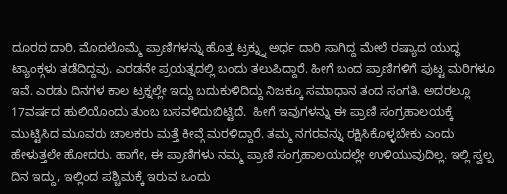ದೂರದ ದಾರಿ. ಮೊದಲೊಮ್ಮೆ ಪ್ರಾಣಿಗಳನ್ನು ಹೊತ್ತ ಟ್ರಕ್ನ್ನು ಅರ್ಧ ದಾರಿ ಸಾಗಿದ್ದ ಮೇಲೆ ರಷ್ಯಾದ ಯುದ್ಧ ಟ್ಯಾಂಕ್ಗಳು ತಡೆದಿದ್ದವು. ಎರಡನೇ ಪ್ರಯತ್ನದಲ್ಲಿ ಬಂದು ತಲುಪಿದ್ದಾರೆ. ಹೀಗೆ ಬಂದ ಪ್ರಾಣಿಗಳಿಗೆ ಪುಟ್ಟ ಮರಿಗಳೂ ಇವೆ. ಎರಡು ದಿನಗಳ ಕಾಲ ಟ್ರಕ್ನಲ್ಲೇ ಇದ್ದು ಬದುಕುಳಿದಿದ್ದು ನಿಜಕ್ಕೂ ಸಮಾಧಾನ ತಂದ ಸಂಗತಿ. ಅದರಲ್ಲೂ 17ವರ್ಷದ ಹುಲಿಯೊಂದು ತುಂಬ ಬಸವಳಿದುಬಿಟ್ಟಿದೆ.  ಹೀಗೆ ಇವುಗಳನ್ನು ಈ ಪ್ರಾಣಿ ಸಂಗ್ರಹಾಲಯಕ್ಕೆ ಮುಟ್ಟಿಸಿದ ಮೂವರು ಚಾಲಕರು ಮತ್ತೆ ಕೀವ್ಗೆ ಮರಳಿದ್ದಾರೆ. ತಮ್ಮ ನಗರವನ್ನು ರಕ್ಷಿಸಿಕೊಳ್ಳಬೇಕು ಎಂದು ಹೇಳುತ್ತಲೇ ಹೋದರು. ಹಾಗೇ, ಈ ಪ್ರಾಣಿಗಳು ನಮ್ಮ ಪ್ರಾಣಿ ಸಂಗ್ರಹಾಲಯದಲ್ಲೇ ಉಳಿಯುವುದಿಲ್ಲ. ಇಲ್ಲಿ ಸ್ವಲ್ಪ ದಿನ ಇದ್ದು, ಇಲ್ಲಿಂದ ಪಶ್ಚಿಮಕ್ಕೆ ಇರುವ ಒಂದು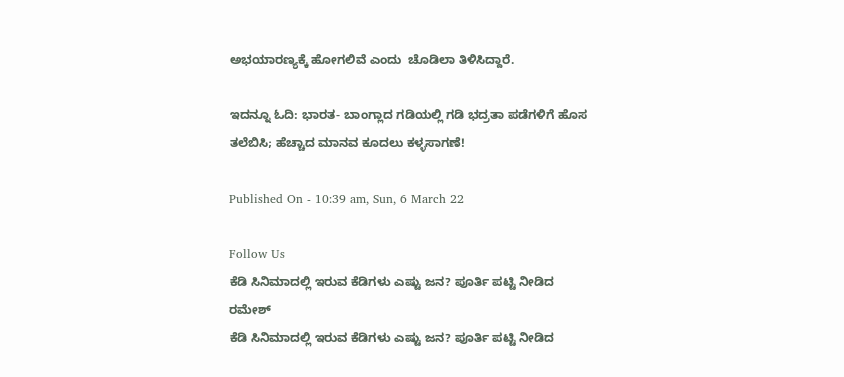ಅಭಯಾರಣ್ಯಕ್ಕೆ ಹೋಗಲಿವೆ ಎಂದು  ಚೊಡಿಲಾ ತಿಳಿಸಿದ್ದಾರೆ.

ಇದನ್ನೂ ಓದಿ: ಭಾರತ- ಬಾಂಗ್ಲಾದ ಗಡಿಯಲ್ಲಿ ಗಡಿ ಭದ್ರತಾ ಪಡೆಗಳಿಗೆ ಹೊಸ ತಲೆಬಿಸಿ; ಹೆಚ್ಚಾದ ಮಾನವ ಕೂದಲು ಕಳ್ಳಸಾಗಣೆ!

Published On - 10:39 am, Sun, 6 March 22

Follow Us
ಕೆಡಿ ಸಿನಿಮಾದಲ್ಲಿ ಇರುವ ಕೆಡಿಗಳು ಎಷ್ಟು ಜನ? ಪೂರ್ತಿ ಪಟ್ಟಿ ನೀಡಿದ ರಮೇಶ್
ಕೆಡಿ ಸಿನಿಮಾದಲ್ಲಿ ಇರುವ ಕೆಡಿಗಳು ಎಷ್ಟು ಜನ? ಪೂರ್ತಿ ಪಟ್ಟಿ ನೀಡಿದ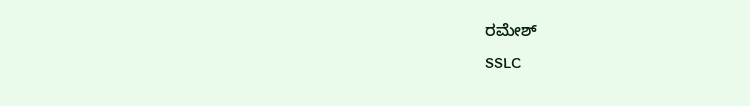ರಮೇಶ್
SSLC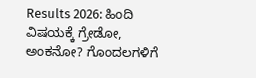Results 2026: ಹಿಂದಿ ವಿಷಯಕ್ಕೆ ಗ್ರೇಡೋ, ಅಂಕನೋ? ಗೊಂದಲಗಳಿಗೆ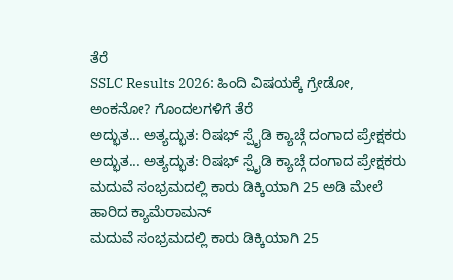ತೆರೆ
SSLC Results 2026: ಹಿಂದಿ ವಿಷಯಕ್ಕೆ ಗ್ರೇಡೋ, ಅಂಕನೋ? ಗೊಂದಲಗಳಿಗೆ ತೆರೆ
ಅದ್ಭುತ... ಅತ್ಯದ್ಭುತ: ರಿಷಭ್ ಸ್ಪೈಡಿ ಕ್ಯಾಚ್ಗೆ ದಂಗಾದ ಪ್ರೇಕ್ಷಕರು
ಅದ್ಭುತ... ಅತ್ಯದ್ಭುತ: ರಿಷಭ್ ಸ್ಪೈಡಿ ಕ್ಯಾಚ್ಗೆ ದಂಗಾದ ಪ್ರೇಕ್ಷಕರು
ಮದುವೆ ಸಂಭ್ರಮದಲ್ಲಿ ಕಾರು ಡಿಕ್ಕಿಯಾಗಿ 25 ಅಡಿ ಮೇಲೆ ಹಾರಿದ ಕ್ಯಾಮೆರಾಮನ್
ಮದುವೆ ಸಂಭ್ರಮದಲ್ಲಿ ಕಾರು ಡಿಕ್ಕಿಯಾಗಿ 25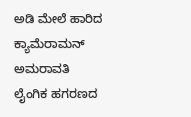ಅಡಿ ಮೇಲೆ ಹಾರಿದ ಕ್ಯಾಮೆರಾಮನ್
ಅಮರಾವತಿ ಲೈಂಗಿಕ ಹಗರಣದ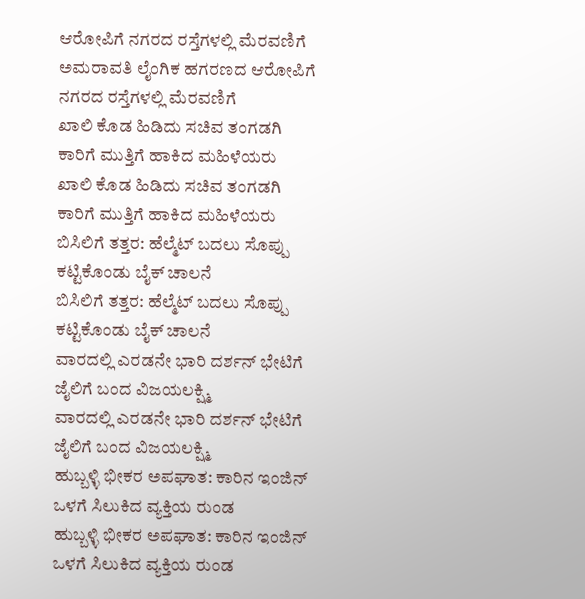ಆರೋಪಿಗೆ ನಗರದ ರಸ್ತೆಗಳಲ್ಲಿ ಮೆರವಣಿಗೆ
ಅಮರಾವತಿ ಲೈಂಗಿಕ ಹಗರಣದ ಆರೋಪಿಗೆ ನಗರದ ರಸ್ತೆಗಳಲ್ಲಿ ಮೆರವಣಿಗೆ
ಖಾಲಿ ಕೊಡ ಹಿಡಿದು ಸಚಿವ ತಂಗಡಗಿ ಕಾರಿಗೆ ಮುತ್ತಿಗೆ ಹಾಕಿದ ಮಹಿಳೆಯರು
ಖಾಲಿ ಕೊಡ ಹಿಡಿದು ಸಚಿವ ತಂಗಡಗಿ ಕಾರಿಗೆ ಮುತ್ತಿಗೆ ಹಾಕಿದ ಮಹಿಳೆಯರು
ಬಿಸಿಲಿಗೆ ತತ್ತರ: ಹೆಲ್ಮೆಟ್ ಬದಲು ಸೊಪ್ಪು ಕಟ್ಟಿಕೊಂಡು ಬೈಕ್ ಚಾಲನೆ
ಬಿಸಿಲಿಗೆ ತತ್ತರ: ಹೆಲ್ಮೆಟ್ ಬದಲು ಸೊಪ್ಪು ಕಟ್ಟಿಕೊಂಡು ಬೈಕ್ ಚಾಲನೆ
ವಾರದಲ್ಲಿ ಎರಡನೇ ಭಾರಿ ದರ್ಶನ್ ಭೇಟಿಗೆ ಜೈಲಿಗೆ ಬಂದ ವಿಜಯಲಕ್ಷ್ಮಿ
ವಾರದಲ್ಲಿ ಎರಡನೇ ಭಾರಿ ದರ್ಶನ್ ಭೇಟಿಗೆ ಜೈಲಿಗೆ ಬಂದ ವಿಜಯಲಕ್ಷ್ಮಿ
ಹುಬ್ಬಳ್ಳಿ ಭೀಕರ ಅಪಘಾತ: ಕಾರಿನ ಇಂಜಿನ್ ಒಳಗೆ ಸಿಲುಕಿದ ವ್ಯಕ್ತಿಯ ರುಂಡ
ಹುಬ್ಬಳ್ಳಿ ಭೀಕರ ಅಪಘಾತ: ಕಾರಿನ ಇಂಜಿನ್ ಒಳಗೆ ಸಿಲುಕಿದ ವ್ಯಕ್ತಿಯ ರುಂಡ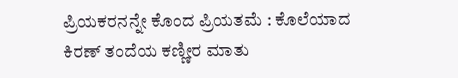ಪ್ರಿಯಕರನನ್ನೇ ಕೊಂದ ಪ್ರಿಯತಮೆ : ಕೊಲೆಯಾದ ಕಿರಣ್ ತಂದೆಯ ಕಣ್ಣೀರ ಮಾತು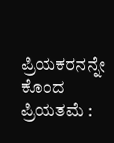ಪ್ರಿಯಕರನನ್ನೇ ಕೊಂದ ಪ್ರಿಯತಮೆ :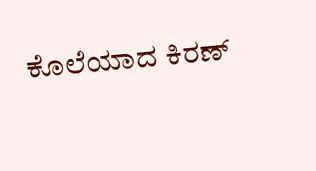ಕೊಲೆಯಾದ ಕಿರಣ್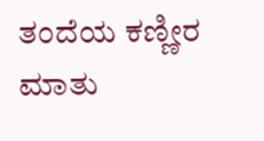ತಂದೆಯ ಕಣ್ಣೀರ ಮಾತು